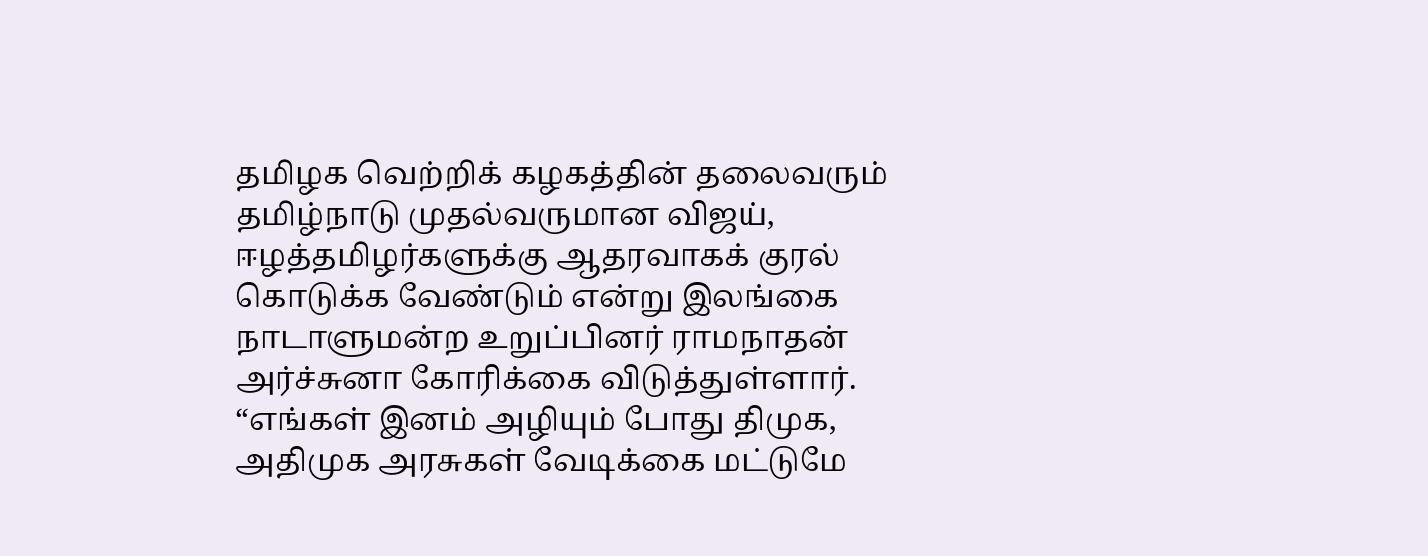தமிழக வெற்றிக் கழகத்தின் தலைவரும் தமிழ்நாடு முதல்வருமான விஜய், ஈழத்தமிழர்களுக்கு ஆதரவாகக் குரல் கொடுக்க வேண்டும் என்று இலங்கை நாடாளுமன்ற உறுப்பினர் ராமநாதன் அர்ச்சுனா கோரிக்கை விடுத்துள்ளார். “எங்கள் இனம் அழியும் போது திமுக, அதிமுக அரசுகள் வேடிக்கை மட்டுமே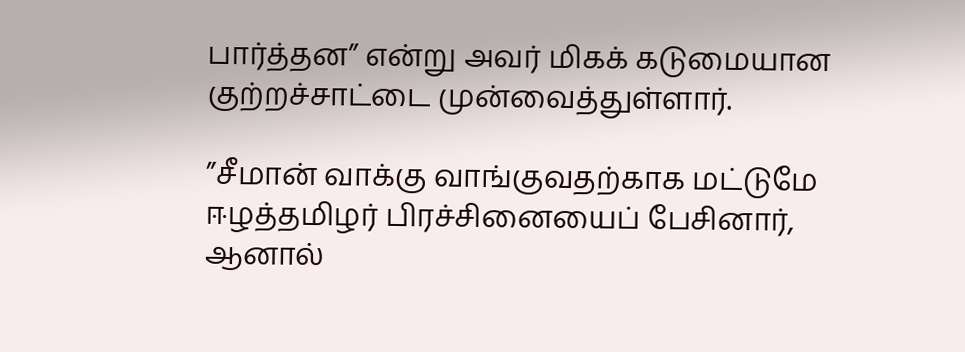பார்த்தன” என்று அவர் மிகக் கடுமையான குற்றச்சாட்டை முன்வைத்துள்ளார்.

”சீமான் வாக்கு வாங்குவதற்காக மட்டுமே ஈழத்தமிழர் பிரச்சினையைப் பேசினார், ஆனால்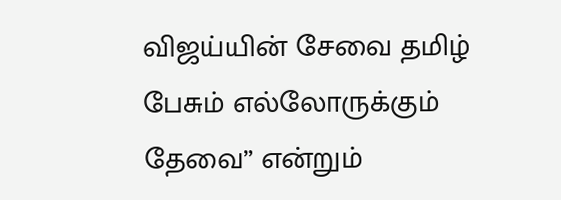விஜய்யின் சேவை தமிழ் பேசும் எல்லோருக்கும் தேவை” என்றும்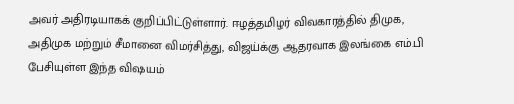அவர் அதிரடியாகக் குறிப்பிட்டுள்ளார். ஈழத்தமிழர் விவகாரத்தில் திமுக, அதிமுக மற்றும் சீமானை விமர்சித்து, விஜய்க்கு ஆதரவாக இலங்கை எம்.பி பேசியுள்ள இந்த விஷயம்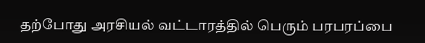தற்போது அரசியல் வட்டாரத்தில் பெரும் பரபரப்பை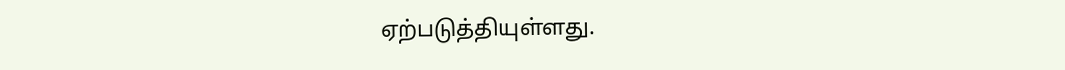ஏற்படுத்தியுள்ளது.